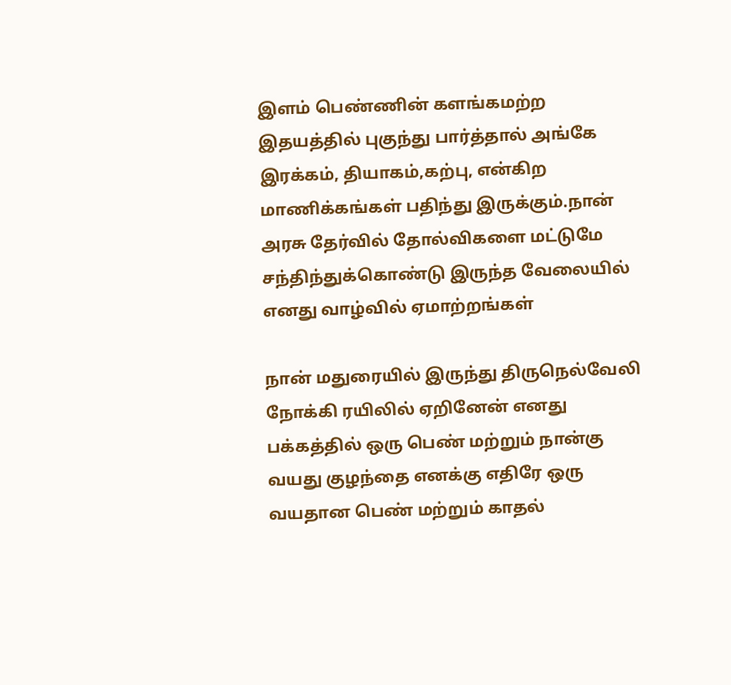இளம் பெண்ணின் களங்கமற்ற இதயத்தில் புகுந்து பார்த்தால் அங்கே இரக்கம், தியாகம்,கற்பு, என்கிற மாணிக்கங்கள் பதிந்து இருக்கும்.நான் அரசு தேர்வில் தோல்விகளை மட்டுமே சந்திந்துக்கொண்டு இருந்த வேலையில் எனது வாழ்வில் ஏமாற்றங்கள்

நான் மதுரையில் இருந்து திருநெல்வேலி நோக்கி ரயிலில் ஏறினேன் எனது பக்கத்தில் ஒரு பெண் மற்றும் நான்கு வயது குழந்தை எனக்கு எதிரே ஒரு வயதான பெண் மற்றும் காதல்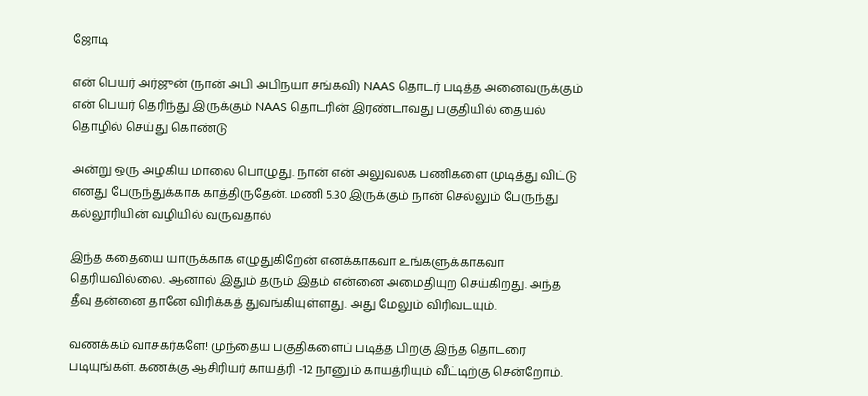ஜோடி

என் பெயர் அர்ஜுன் (நான் அபி அபிநயா சங்கவி) NAAS தொடர் படித்த அனைவருக்கும் என் பெயர் தெரிந்து இருக்கும் NAAS தொடரின் இரண்டாவது பகுதியில் தையல் தொழில் செய்து கொண்டு

அன்று ஒரு அழகிய மாலை பொழுது. நான் என் அலுவலக பணிகளை முடித்து விட்டு எனது பேருந்துக்காக காத்திருதேன். மணி 5.30 இருக்கும் நான் செல்லும் பேருந்து கல்லூரியின் வழியில் வருவதால்

இந்த கதையை யாருக்காக எழுதுகிறேன் எனக்காகவா உங்களுக்காகவா தெரியவில்லை. ஆனால் இதும் தரும் இதம் என்னை அமைதியுற செய்கிறது. அந்த தீவு தன்னை தானே விரிக்கத் துவங்கியுள்ளது. அது மேலும் விரிவடயும்.

வணக்கம் வாசகர்களே! முந்தைய பகுதிகளைப் படித்த பிறகு இந்த தொடரை படியுங்கள். கணக்கு ஆசிரியர் காயத்ரி -12 நானும் காயத்ரியும் வீட்டிற்கு சென்றோம்.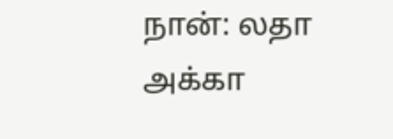நான்: லதா அக்கா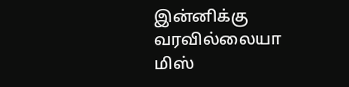இன்னிக்கு  வரவில்லையா மிஸ்